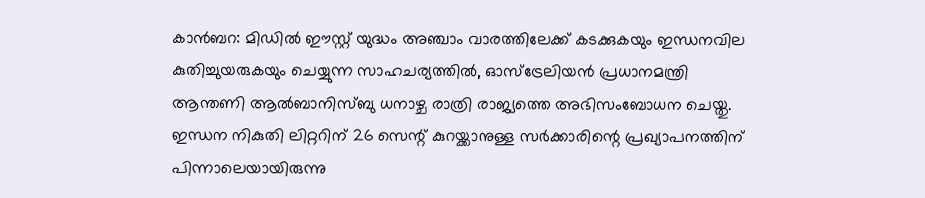കാൻബറ: മിഡിൽ ഈസ്റ്റ് യുദ്ധം അഞ്ചാം വാരത്തിലേക്ക് കടക്കുകയും ഇന്ധനവില കുതിച്ചുയരുകയും ചെയ്യുന്ന സാഹചര്യത്തിൽ, ഓസ്ട്രേലിയൻ പ്രധാനമന്ത്രി ആന്തണി ആൽബാനിസ്ബു ധനാഴ്ച രാത്രി രാജ്യത്തെ അഭിസംബോധന ചെയ്തു. ഇന്ധന നികുതി ലിറ്ററിന് 26 സെന്റ് കുറയ്ക്കാനുള്ള സർക്കാരിന്റെ പ്രഖ്യാപനത്തിന് പിന്നാലെയായിരുന്നു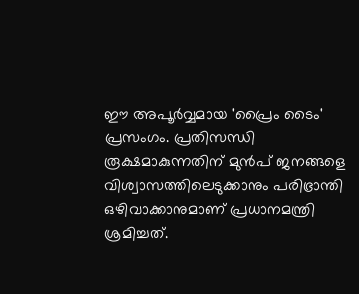ഈ അപൂർവ്വമായ 'പ്രൈം ടൈം' പ്രസംഗം. പ്രതിസന്ധി രൂക്ഷമാകുന്നതിന് മുൻപ് ജനങ്ങളെ വിശ്വാസത്തിലെടുക്കാനും പരിഭ്രാന്തി ഒഴിവാക്കാനുമാണ് പ്രധാനമന്ത്രി ശ്രമിച്ചത്.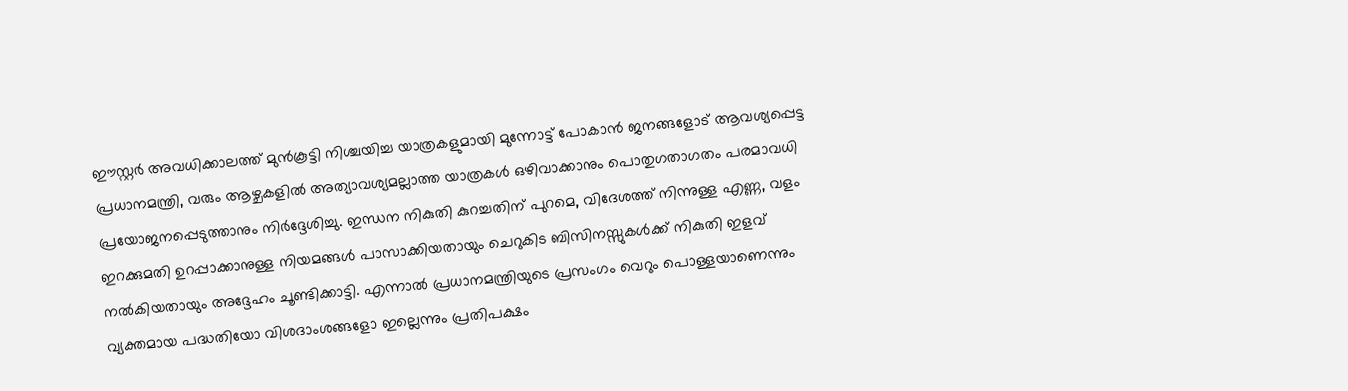ഈസ്റ്റർ അവധിക്കാലത്ത് മുൻകൂട്ടി നിശ്ചയിച്ച യാത്രകളുമായി മുന്നോട്ട് പോകാൻ ജനങ്ങളോട് ആവശ്യപ്പെട്ട പ്രധാനമന്ത്രി, വരും ആഴ്ചകളിൽ അത്യാവശ്യമല്ലാത്ത യാത്രകൾ ഒഴിവാക്കാനും പൊതുഗതാഗതം പരമാവധി പ്രയോജനപ്പെടുത്താനും നിർദ്ദേശിച്ചു. ഇന്ധന നികുതി കുറച്ചതിന് പുറമെ, വിദേശത്ത് നിന്നുള്ള എണ്ണ, വളം ഇറക്കുമതി ഉറപ്പാക്കാനുള്ള നിയമങ്ങൾ പാസാക്കിയതായും ചെറുകിട ബിസിനസ്സുകൾക്ക് നികുതി ഇളവ് നൽകിയതായും അദ്ദേഹം ചൂണ്ടിക്കാട്ടി. എന്നാൽ പ്രധാനമന്ത്രിയുടെ പ്രസംഗം വെറും പൊള്ളയാണെന്നും വ്യക്തമായ പദ്ധതിയോ വിശദാംശങ്ങളോ ഇല്ലെന്നും പ്രതിപക്ഷം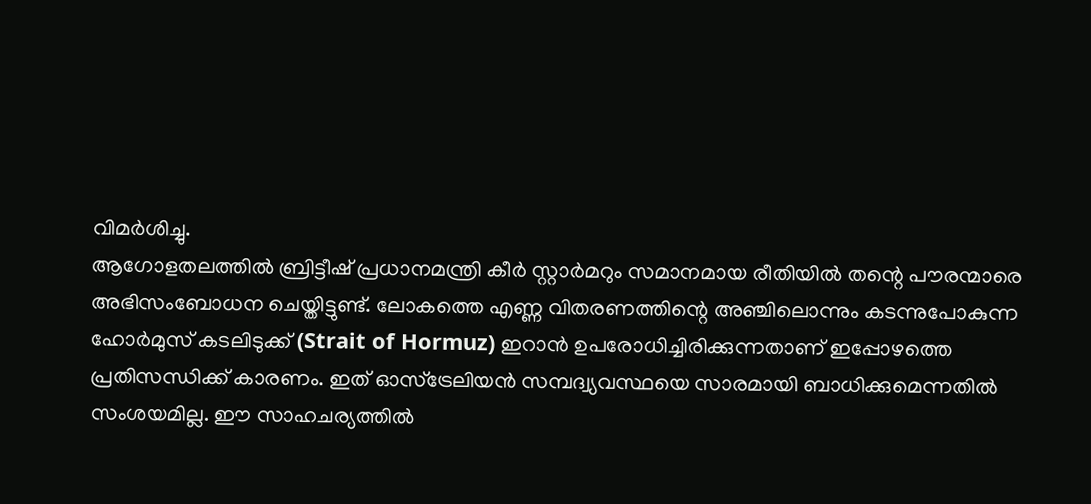വിമർശിച്ചു.
ആഗോളതലത്തിൽ ബ്രിട്ടീഷ് പ്രധാനമന്ത്രി കീർ സ്റ്റാർമറും സമാനമായ രീതിയിൽ തന്റെ പൗരന്മാരെ അഭിസംബോധന ചെയ്തിട്ടുണ്ട്. ലോകത്തെ എണ്ണ വിതരണത്തിന്റെ അഞ്ചിലൊന്നും കടന്നുപോകുന്ന ഹോർമുസ് കടലിടുക്ക് (Strait of Hormuz) ഇറാൻ ഉപരോധിച്ചിരിക്കുന്നതാണ് ഇപ്പോഴത്തെ പ്രതിസന്ധിക്ക് കാരണം. ഇത് ഓസ്ട്രേലിയൻ സമ്പദ്വ്യവസ്ഥയെ സാരമായി ബാധിക്കുമെന്നതിൽ സംശയമില്ല. ഈ സാഹചര്യത്തിൽ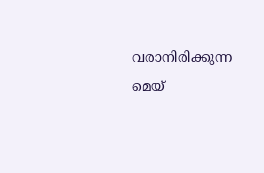വരാനിരിക്കുന്ന മെയ്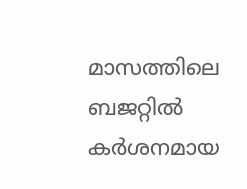മാസത്തിലെ ബജറ്റിൽ കർശനമായ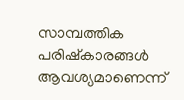സാമ്പത്തിക പരിഷ്കാരങ്ങൾ ആവശ്യമാണെന്ന്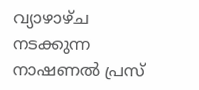വ്യാഴാഴ്ച നടക്കുന്ന നാഷണൽ പ്രസ്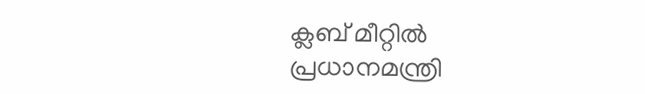ക്ലബ് മീറ്റിൽ പ്രധാനമന്ത്രി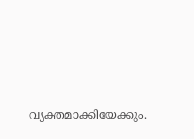വ്യക്തമാക്കിയേക്കും.